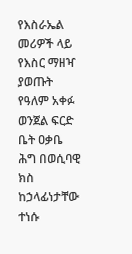የእስራኤል መሪዎች ላይ የእስር ማዘዣ ያወጡት የዓለም አቀፉ ወንጀል ፍርድ ቤት ዐቃቤ ሕግ በወሲባዊ ክስ ከኃላፊነታቸው ተነሱ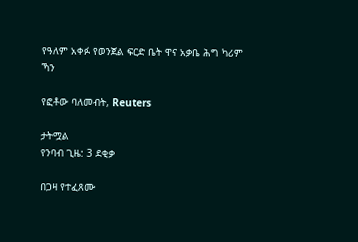የዓለም አቀፉ የወንጀል ፍርድ ቤት ዋና አቃቤ ሕግ ካሪም ኻን

የፎቶው ባለመብት, Reuters

ታትሟል
የንባብ ጊዜ: 3 ደቂቃ

በጋዛ የተፈጸሙ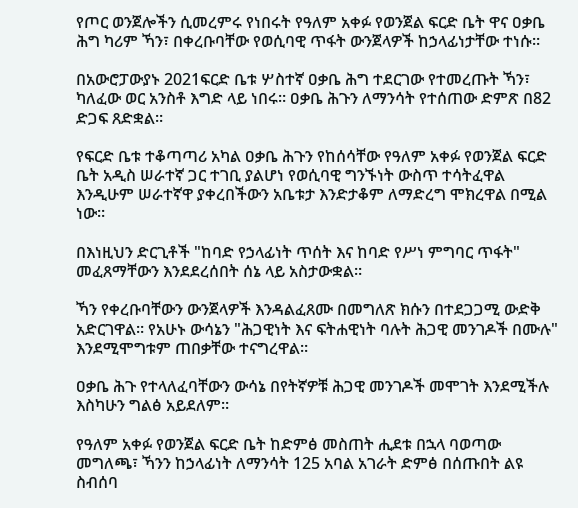የጦር ወንጀሎችን ሲመረምሩ የነበሩት የዓለም አቀፉ የወንጀል ፍርድ ቤት ዋና ዐቃቤ ሕግ ካሪም ኻን፣ በቀረቡባቸው የወሲባዊ ጥፋት ውንጀላዎች ከኃላፊነታቸው ተነሱ።

በአውሮፓውያኑ 2021ፍርድ ቤቱ ሦስተኛ ዐቃቤ ሕግ ተደርገው የተመረጡት ኻን፣ ካለፈው ወር አንስቶ እግድ ላይ ነበሩ። ዐቃቤ ሕጉን ለማንሳት የተሰጠው ድምጽ በ82 ድጋፍ ጸድቋል።

የፍርድ ቤቱ ተቆጣጣሪ አካል ዐቃቤ ሕጉን የከሰሳቸው የዓለም አቀፉ የወንጀል ፍርድ ቤት አዲስ ሠራተኛ ጋር ተገቢ ያልሆነ የወሲባዊ ግንኙነት ውስጥ ተሳትፈዋል እንዲሁም ሠራተኛዋ ያቀረበችውን አቤቱታ እንድታቆም ለማድረግ ሞክረዋል በሚል ነው።

በእነዚህን ድርጊቶች "ከባድ የኃላፊነት ጥሰት እና ከባድ የሥነ ምግባር ጥፋት" መፈጸማቸውን እንደደረሰበት ሰኔ ላይ አስታውቋል።

ኻን የቀረቡባቸውን ውንጀላዎች እንዳልፈጸሙ በመግለጽ ክሱን በተደጋጋሚ ውድቅ አድርገዋል። የአሁኑ ውሳኔን "ሕጋዊነት እና ፍትሐዊነት ባሉት ሕጋዊ መንገዶች በሙሉ" እንደሚሞግቱም ጠበቃቸው ተናግረዋል።

ዐቃቤ ሕጉ የተላለፈባቸውን ውሳኔ በየትኛዎቹ ሕጋዊ መንገዶች መሞገት እንደሚችሉ እስካሁን ግልፅ አይደለም።

የዓለም አቀፉ የወንጀል ፍርድ ቤት ከድምፅ መስጠት ሒደቱ በኋላ ባወጣው መግለጫ፣ ኻንን ከኃላፊነት ለማንሳት 125 አባል አገራት ድምፅ በሰጡበት ልዩ ስብሰባ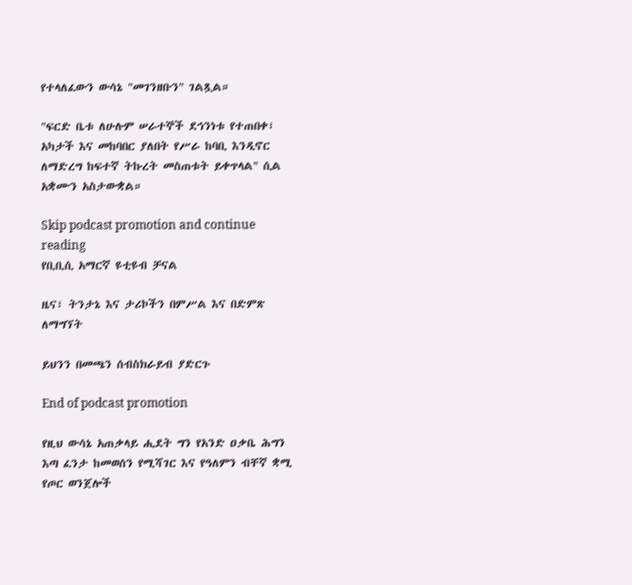የተላለፈውን ውሳኔ "መገንዘቡን" ገልጿል።

"ፍርድ ቤቱ ለሁሉም ሠራተኞች ደኅንነቱ የተጠበቀ፣ አካታች እና መከባበር ያለበት የሥራ ከባቢ እንዲኖር ለማድረግ ከፍተኛ ትኩረት መስጠቱት ይቀጥላል" ሲል አቋሙን አስታውቋል።

Skip podcast promotion and continue reading
የቢቢሲ አማርኛ ዩቲዩብ ቻናል

ዜና፣ ትንታኔ እና ታሪኮችን በምሥል እና በድምጽ ለማግኘት

ይህንን በመጫን ሰብስክራይብ ያድርጉ

End of podcast promotion

የዚህ ውሳኔ አጠቃላይ ሒደት ግን የአንድ ዐቃቤ ሕግን እጣ ፈንታ ከመወሰን የሚሻገር እና የዓለምን ብቸኛ ቋሚ የጦር ወንጀሎች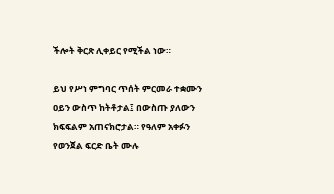ችሎት ቅርጽ ሊቀይር የሚችል ነው።

ይህ የሥነ ምግባር ጥሰት ምርመራ ተቋሙን ዐይን ውስጥ ከትቶታል፤ በውስጡ ያለውን ክፍፍልም አጠናክሮታል። የዓለም አቀፉን የወንጀል ፍርድ ቤት ሙሉ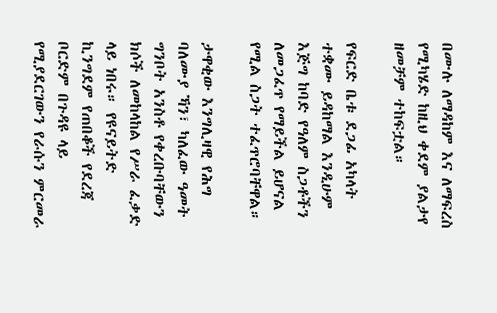በሙሉ ለማዳከም እና ለማፍረስ የሚካሄድ ከዚህ ቀደም ያልታየ ዘመቻም ተከፍቷል።

የፍርድ ቤቱ ደጋፊ አካላት ተቋሙ ይዳከማል እንዲሁም እጅግ ከባድ የዓለም ስጋቶችን ለመጋፈጥ የማይችል ይሆናል የሚል ስጋት ተፈጥሮባቸዋል።

ታዋቂው እንግሊዛዊ የሕግ ባለሙያ ኻን፣ ካለፈው ዓመት ግንቦት አንስቶ የቀረቡባቸውን ክሶች ለመከላከል የሥራ ፈቃድ ላይ ነበሩ። የዩናይትድ ኪንግደም የጠበቆች የደረጃ ቦርድም በጉዳዩ ላይ የሚያደርገውን የራሱን ምርመራ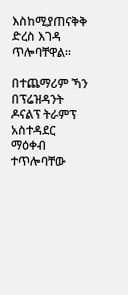እስከሚያጠናቅቅ ድረስ እገዳ ጥሎባቸዋል።

በተጨማሪም ኻን በፕሬዝዳንት ዶናልፕ ትራምፕ አስተዳደር ማዕቀብ ተጥሎባቸው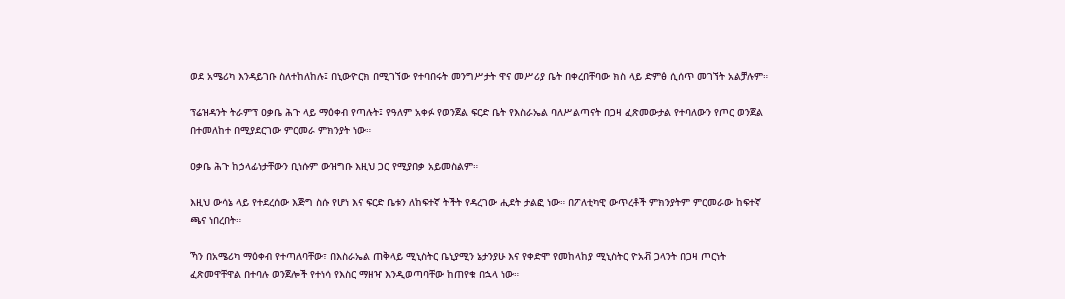ወደ አሜሪካ እንዳይገቡ ስለተከለከሉ፤ በኒውዮርክ በሚገኘው የተባበሩት መንግሥታት ዋና መሥሪያ ቤት በቀረበቸባው ክስ ላይ ድምፅ ሲሰጥ መገኘት አልቻሉም።

ፕሬዝዳንት ትራምፕ ዐቃቤ ሕጉ ላይ ማዕቀብ የጣሉት፤ የዓለም አቀፉ የወንጀል ፍርድ ቤት የእስራኤል ባለሥልጣናት በጋዛ ፈጽመውታል የተባለውን የጦር ወንጀል በተመለከተ በሚያደርገው ምርመራ ምክንያት ነው።

ዐቃቤ ሕጉ ከኃላፊነታቸውን ቢነሱም ውዝግቡ እዚህ ጋር የሚያበቃ አይመስልም።

እዚህ ውሳኔ ላይ የተደረሰው እጅግ ስሱ የሆነ እና ፍርድ ቤቱን ለከፍተኛ ትችት የዳረገው ሒደት ታልፎ ነው። በፖለቲካዊ ውጥረቶች ምክንያትም ምርመራው ከፍተኛ ጫና ነበረበት።

ኻን በአሜሪካ ማዕቀብ የተጣለባቸው፣ በእስራኤል ጠቅላይ ሚኒስትር ቤኒያሚን ኔታንያሁ እና የቀድሞ የመከላከያ ሚኒስትር ዮአቭ ጋላንት በጋዛ ጦርነት ፈጽመዋቸዋል በተባሉ ወንጀሎች የተነሳ የእስር ማዘዣ እንዲወጣባቸው ከጠየቁ በኋላ ነው።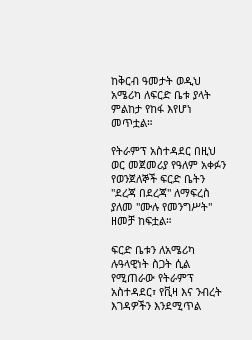ከቅርብ ዓመታት ወዲህ አሜሪካ ለፍርድ ቤቱ ያላት ምልከታ የከፋ እየሆነ መጥቷል።

የትራምፕ አስተዳደር በዚህ ወር መጀመሪያ የዓለም አቀፉን የወንጀለኞች ፍርድ ቤትን "ደረጃ በደረጃ" ለማፍረስ ያለመ "ሙሉ የመንግሥት" ዘመቻ ከፍቷል።

ፍርድ ቤቱን ለአሜሪካ ሉዓላዊነት ስጋት ሲል የሚጠራው የትራምፕ አስተዳደር፣ የቪዛ እና ንብረት እገዳዎችን እንደሚጥል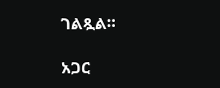ገልጿል።

አጋር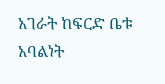አገራት ከፍርድ ቤቱ አባልነት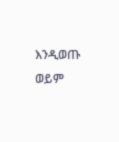እንዲወጡ ወይም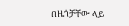በዜጎቻቸው ላይ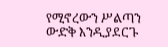የሚኖረውን ሥልጣን ውድቅ እንዲያደርጉ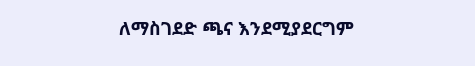ለማስገደድ ጫና እንደሚያደርግም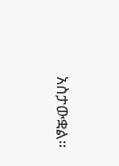አስታውቋል።